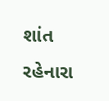શાંત રહેનારા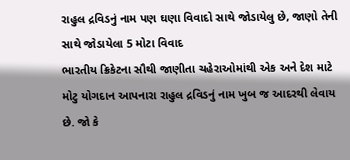રાહુલ દ્રવિડનું નામ પણ ઘણા વિવાદો સાથે જોડાયેલુ છે, જાણો તેની સાથે જોડાયેલા 5 મોટા વિવાદ
ભારતીય ક્રિકેટના સૌથી જાણીતા ચહેરાઓમાંથી એક અને દેશ માટે મોટુ યોગદાન આપનારા રાહુલ દ્રવિડનું નામ ખુબ જ આદરથી લેવાય છે. જો કે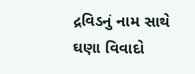દ્રવિડનું નામ સાથે ઘણા વિવાદો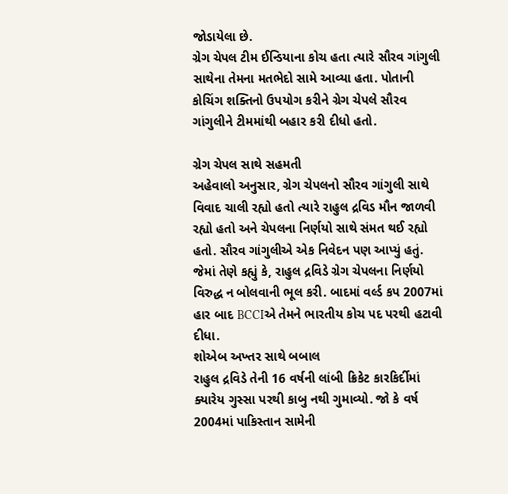જોડાયેલા છે.
ગ્રેગ ચેપલ ટીમ ઈન્ડિયાના કોચ હતા ત્યારે સૌરવ ગાંગુલી સાથેના તેમના મતભેદો સામે આવ્યા હતા. પોતાની કોચિંગ શક્તિનો ઉપયોગ કરીને ગ્રેગ ચેપલે સૌરવ ગાંગુલીને ટીમમાંથી બહાર કરી દીધો હતો.

ગ્રેગ ચેપલ સાથે સહમતી
અહેવાલો અનુસાર, ગ્રેગ ચેપલનો સૌરવ ગાંગુલી સાથે વિવાદ ચાલી રહ્યો હતો ત્યારે રાહુલ દ્રવિડ મૌન જાળવી રહ્યો હતો અને ચેપલના નિર્ણયો સાથે સંમત થઈ રહ્યો હતો. સૌરવ ગાંગુલીએ એક નિવેદન પણ આપ્યું હતું. જેમાં તેણે કહ્યું કે, રાહુલ દ્રવિડે ગ્રેગ ચેપલના નિર્ણયો વિરુદ્ધ ન બોલવાની ભૂલ કરી. બાદમાં વર્લ્ડ કપ 2007માં હાર બાદ BCCIએ તેમને ભારતીય કોચ પદ પરથી હટાવી દીધા.
શોએબ અખ્તર સાથે બબાલ
રાહુલ દ્રવિડે તેની 16 વર્ષની લાંબી ક્રિકેટ કારકિર્દીમાં ક્યારેય ગુસ્સા પરથી કાબુ નથી ગુમાવ્યો. જો કે વર્ષ 2004માં પાકિસ્તાન સામેની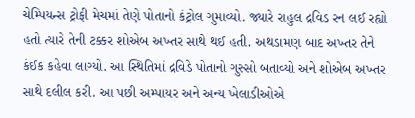ચેમ્પિયન્સ ટ્રોફી મેચમાં તેણે પોતાનો કંટ્રોલ ગુમાવ્યો. જ્યારે રાહુલ દ્રવિડ રન લઈ રહ્યો હતો ત્યારે તેની ટક્કર શોએબ અખ્તર સાથે થઈ હતી. અથડામણ બાદ અખ્તર તેને કંઈક કહેવા લાગ્યો. આ સ્થિતિમાં દ્રવિડે પોતાનો ગુસ્સો બતાવ્યો અને શોએબ અખ્તર સાથે દલીલ કરી. આ પછી અમ્પાયર અને અન્ય ખેલાડીઓએ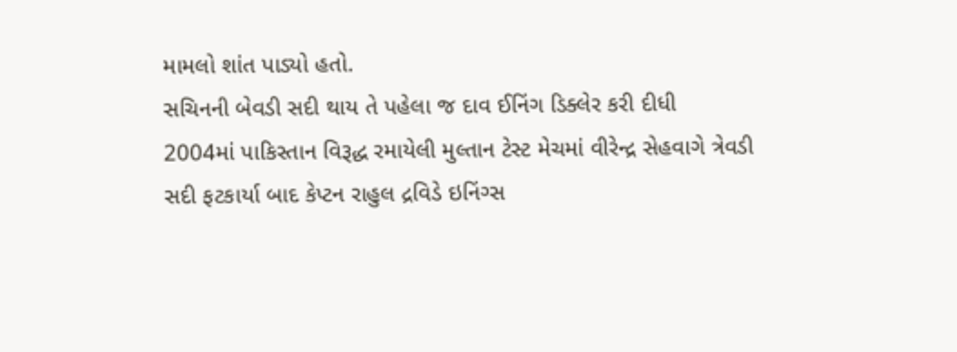મામલો શાંત પાડ્યો હતો.
સચિનની બેવડી સદી થાય તે પહેલા જ દાવ ઈનિંગ ડિક્લેર કરી દીધી
2004માં પાકિસ્તાન વિરૂદ્ધ રમાયેલી મુલ્તાન ટેસ્ટ મેચમાં વીરેન્દ્ર સેહવાગે ત્રેવડી સદી ફટકાર્યા બાદ કેપ્ટન રાહુલ દ્રવિડે ઇનિંગ્સ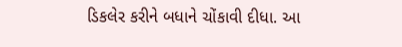ડિકલેર કરીને બધાને ચોંકાવી દીધા. આ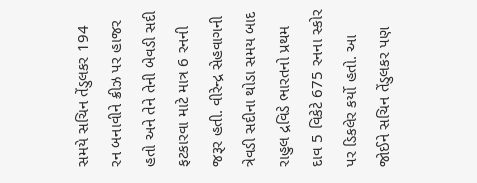સમયે સચિન તેંડુલકર 194 રન બનાવીને ક્રીઝ પર હાજર હતો અને તેને તેની બેવડી સદી ફટકારવા માટે માત્ર 6 રનની જરૂર હતી. વીરેન્દ્ર સેહવાગની ત્રેવડી સદીના થોડા સમય બાદ રાહુલ દ્રવિડે ભારતનો પ્રથમ દાવ 5 વિકેટે 675 રનના સ્કોર પર ડિકલેર કર્યો હતો. આ જોઈને સચિન તેંડુલકર પણ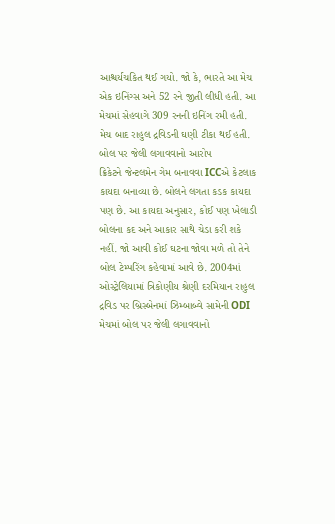આશ્ચર્યચકિત થઈ ગયો. જો કે, ભારતે આ મેચ એક ઇનિંગ્સ અને 52 રને જીતી લીધી હતી. આ મેચમાં સેહવાગે 309 રનની ઇનિંગ રમી હતી. મેચ બાદ રાહુલ દ્રવિડની ઘણી ટીકા થઈ હતી.
બોલ પર જેલી લગાવવાનો આરોપ
ક્રિકેટને જેન્ટલમેન ગેમ બનાવવા ICCએ કેટલાક કાયદા બનાવ્યા છે. બોલને લગતા કડક કાયદા પણ છે. આ કાયદા અનુસાર, કોઈ પણ ખેલાડી બોલના કદ અને આકાર સાથે ચેડા કરી શકે નહીં. જો આવી કોઈ ઘટના જોવા મળે તો તેને બોલ ટેમ્પરિંગ કહેવામાં આવે છે. 2004માં ઓસ્ટ્રેલિયામાં ત્રિકોણીય શ્રેણી દરમિયાન રાહુલ દ્રવિડ પર બ્રિસ્બેનમાં ઝિમ્બાબ્વે સામેની ODI મેચમાં બોલ પર જેલી લગાવવાનો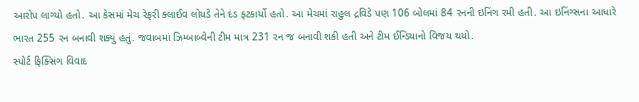આરોપ લાગ્યો હતો. આ કેસમાં મેચ રેફરી ક્લાઈવ લોયડે તેને દંડ ફટકાર્યો હતો. આ મેચમાં રાહુલ દ્રવિડે પણ 106 બોલમાં 84 રનની ઇનિંગ રમી હતી. આ ઇનિંગ્સના આધારે ભારત 255 રન બનાવી શક્યું હતું. જવાબમાં ઝિમ્બાબ્વેની ટીમ માત્ર 231 રન જ બનાવી શકી હતી અને ટીમ ઈન્ડિયાનો વિજય થયો.
સ્પોર્ટ ફિક્સિંગ વિવાદ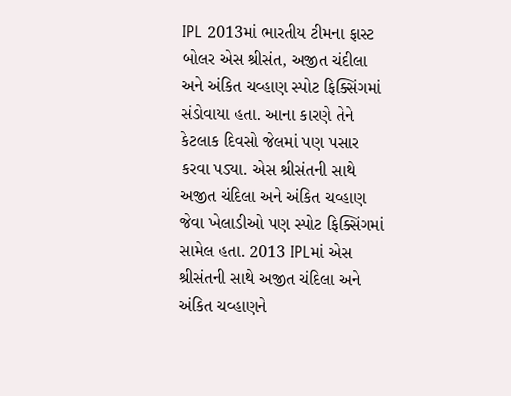IPL 2013માં ભારતીય ટીમના ફાસ્ટ બોલર એસ શ્રીસંત, અજીત ચંદીલા અને અંકિત ચવ્હાણ સ્પોટ ફિક્સિંગમાં સંડોવાયા હતા. આના કારણે તેને કેટલાક દિવસો જેલમાં પણ પસાર કરવા પડ્યા. એસ શ્રીસંતની સાથે અજીત ચંદિલા અને અંકિત ચવ્હાણ જેવા ખેલાડીઓ પણ સ્પોટ ફિક્સિંગમાં સામેલ હતા. 2013 IPLમાં એસ શ્રીસંતની સાથે અજીત ચંદિલા અને અંકિત ચવ્હાણને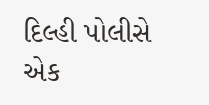દિલ્હી પોલીસે એક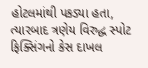હોટલમાંથી પકડ્યા હતા, ત્યારબાદ ત્રણેય વિરુદ્ધ સ્પોટ ફિક્સિંગનો કેસ દાખલ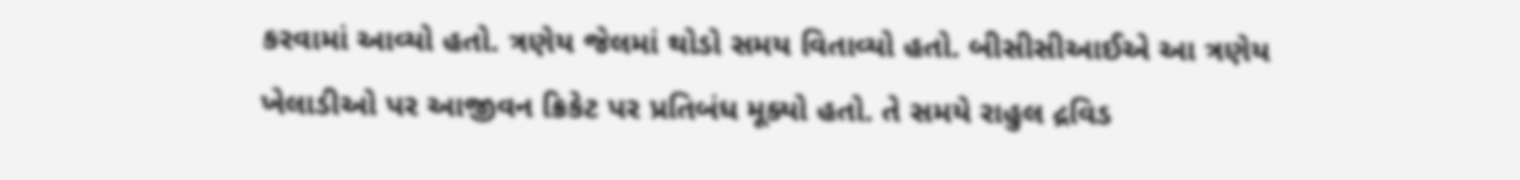કરવામાં આવ્યો હતો. ત્રણેય જેલમાં થોડો સમય વિતાવ્યો હતો. બીસીસીઆઈએ આ ત્રણેય ખેલાડીઓ પર આજીવન ક્રિકેટ પર પ્રતિબંધ મૂક્યો હતો. તે સમયે રાહુલ દ્રવિડ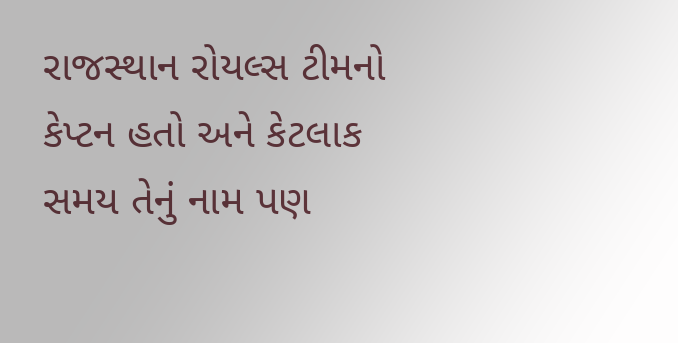રાજસ્થાન રોયલ્સ ટીમનો કેપ્ટન હતો અને કેટલાક સમય તેનું નામ પણ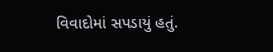વિવાદોમાં સપડાયું હતું.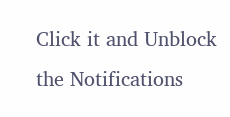Click it and Unblock the Notifications